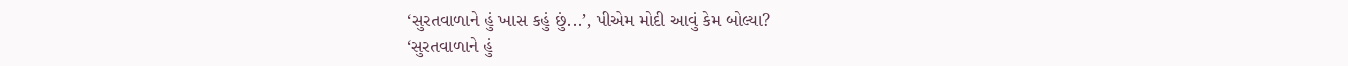‘સુરતવાળાને હું ખાસ કહું છું...’, પીએમ મોદી આવું કેમ બોલ્યા?
‘સુરતવાળાને હું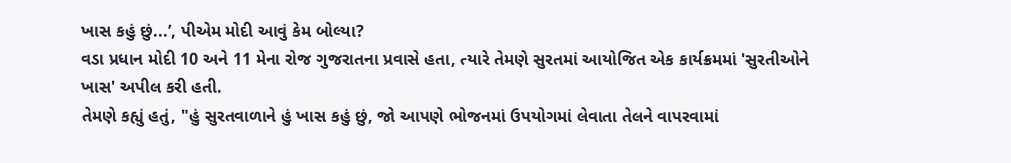ખાસ કહું છું...’, પીએમ મોદી આવું કેમ બોલ્યા?
વડા પ્રધાન મોદી 10 અને 11 મેના રોજ ગુજરાતના પ્રવાસે હતા, ત્યારે તેમણે સુરતમાં આયોજિત એક કાર્યક્રમમાં 'સુરતીઓને ખાસ' અપીલ કરી હતી.
તેમણે કહ્યું હતું, "હું સુરતવાળાને હું ખાસ કહું છું, જો આપણે ભોજનમાં ઉપયોગમાં લેવાતા તેલને વાપરવામાં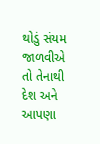થોડું સંયમ જાળવીએ તો તેનાથી દેશ અને આપણા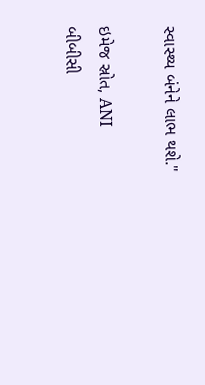સ્વાસ્થ્ય બંનેને લાભ થશે."

ઇમેજ સ્રોત, ANI
બીબીસી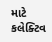માટે કલેક્ટિવ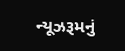ન્યૂઝરૂમનું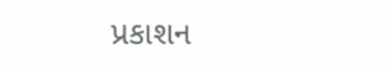પ્રકાશન